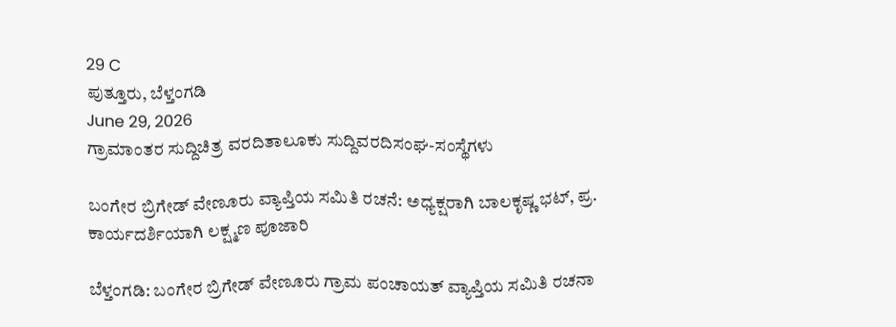29 C
ಪುತ್ತೂರು, ಬೆಳ್ತಂಗಡಿ
June 29, 2026
ಗ್ರಾಮಾಂತರ ಸುದ್ದಿಚಿತ್ರ ವರದಿತಾಲೂಕು ಸುದ್ದಿವರದಿಸಂಘ-ಸಂಸ್ಥೆಗಳು

ಬಂಗೇರ ಬ್ರಿಗೇಡ್ ವೇಣೂರು ವ್ಯಾಪ್ತಿಯ ಸಮಿತಿ ರಚನೆ: ಅಧ್ಯಕ್ಷರಾಗಿ ಬಾಲಕೃಷ್ಣ ಭಟ್, ಪ್ರ. ಕಾರ್ಯದರ್ಶಿಯಾಗಿ ಲಕ್ಷ್ಮಣ ಪೂಜಾರಿ

ಬೆಳ್ತಂಗಡಿ: ಬಂಗೇರ ಬ್ರಿಗೇಡ್ ವೇಣೂರು ಗ್ರಾಮ ಪಂಚಾಯತ್ ವ್ಯಾಪ್ತಿಯ ಸಮಿತಿ ರಚನಾ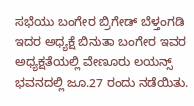ಸಭೆಯು ಬಂಗೇರ ಬ್ರಿಗೇಡ್ ಬೆಳ್ತಂಗಡಿ ಇದರ ಅಧ್ಯಕ್ಷೆ ಬಿನುತಾ ಬಂಗೇರ ಇವರ ಅಧ್ಯಕ್ಷತೆಯಲ್ಲಿ ವೇಣೂರು ಲಯನ್ಸ್ ಭವನದಲ್ಲಿ ಜೂ.27 ರಂದು ನಡೆಯಿತು.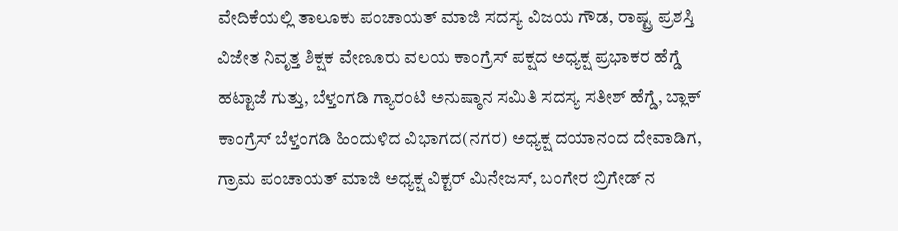ವೇದಿಕೆಯಲ್ಲಿ ತಾಲೂಕು ಪಂಚಾಯತ್ ಮಾಜಿ ಸದಸ್ಯ ವಿಜಯ ಗೌಡ, ರಾಷ್ಟ್ರ ಪ್ರಶಸ್ತಿ ವಿಜೇತ ನಿವೃತ್ತ ಶಿಕ್ಷಕ ವೇಣೂರು ವಲಯ ಕಾಂಗ್ರೆಸ್ ಪಕ್ಷದ ಅಧ್ಯಕ್ಷ ಪ್ರಭಾಕರ ಹೆಗ್ಡೆ ಹಟ್ಟಾಜೆ ಗುತ್ತು, ಬೆಳ್ತಂಗಡಿ ಗ್ಯಾರಂಟಿ ಅನುಷ್ಠಾನ ಸಮಿತಿ ಸದಸ್ಯ ಸತೀಶ್ ಹೆಗ್ಡೆ, ಬ್ಲಾಕ್ ಕಾಂಗ್ರೆಸ್ ಬೆಳ್ತಂಗಡಿ ಹಿಂದುಳಿದ ವಿಭಾಗದ(ನಗರ) ಅಧ್ಯಕ್ಷ ದಯಾನಂದ ದೇವಾಡಿಗ, ಗ್ರಾಮ ಪಂಚಾಯತ್ ಮಾಜಿ ಅಧ್ಯಕ್ಷ ವಿಕ್ಟರ್ ಮಿನೇಜಸ್, ಬಂಗೇರ ಬ್ರಿಗೇಡ್ ನ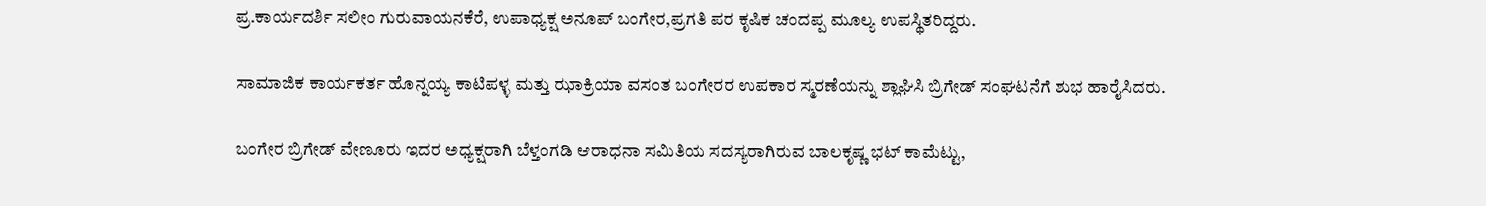ಪ್ರ.ಕಾರ್ಯದರ್ಶಿ ಸಲೀಂ ಗುರುವಾಯನಕೆರೆ, ಉಪಾಧ್ಯಕ್ಷ ಅನೂಪ್ ಬಂಗೇರ,ಪ್ರಗತಿ ಪರ ಕೃಷಿಕ ಚಂದಪ್ಪ ಮೂಲ್ಯ ಉಪಸ್ಥಿತರಿದ್ದರು.

ಸಾಮಾಜಿಕ ಕಾರ್ಯಕರ್ತ ಹೊನ್ನಯ್ಯ ಕಾಟಿಪಳ್ಳ ಮತ್ತು ಝಾಕ್ರಿಯಾ ವಸಂತ ಬಂಗೇರರ ಉಪಕಾರ ಸ್ಮರಣೆಯನ್ನು ಶ್ಲಾಘಿಸಿ ಬ್ರಿಗೇಡ್ ಸಂಘಟನೆಗೆ ಶುಭ ಹಾರೈಸಿದರು.

ಬಂಗೇರ ಬ್ರಿಗೇಡ್ ವೇಣೂರು ಇದರ ಅಧ್ಯಕ್ಷರಾಗಿ ಬೆಳ್ತಂಗಡಿ ಆರಾಧನಾ ಸಮಿತಿಯ ಸದಸ್ಯರಾಗಿರುವ ಬಾಲಕೃಷ್ಣ ಭಟ್ ಕಾಮೆಟ್ಟು,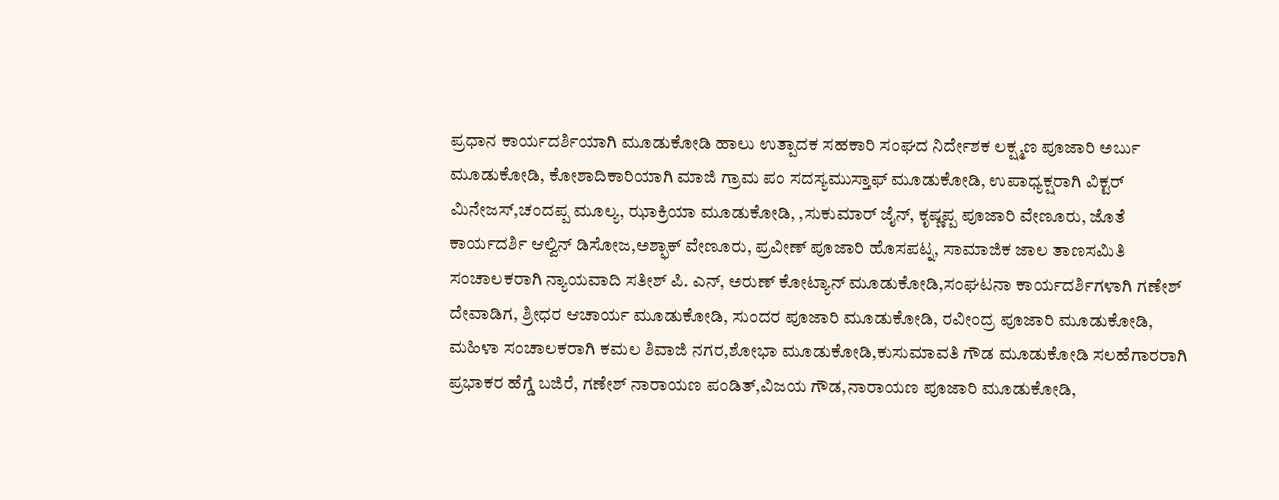ಪ್ರಧಾನ ಕಾರ್ಯದರ್ಶಿಯಾಗಿ ಮೂಡುಕೋಡಿ ಹಾಲು ಉತ್ಪಾದಕ ಸಹಕಾರಿ ಸಂಘದ ನಿರ್ದೇಶಕ ಲಕ್ಷ್ಮಣ ಪೂಜಾರಿ ಅರ್ಬು ಮೂಡುಕೋಡಿ, ಕೋಶಾದಿಕಾರಿಯಾಗಿ ಮಾಜಿ ಗ್ರಾಮ ಪಂ ಸದಸ್ಯಮುಸ್ತಾಫ್ ಮೂಡುಕೋಡಿ, ಉಪಾಧ್ಯಕ್ಷರಾಗಿ ವಿಕ್ಟರ್ ಮಿನೇಜಸ್,ಚಂದಪ್ಪ ಮೂಲ್ಯ, ಝಾಕ್ರಿಯಾ ಮೂಡುಕೋಡಿ, ,ಸುಕುಮಾರ್ ಜೈನ್, ಕೃಷ್ಣಪ್ಪ ಪೂಜಾರಿ ವೇಣೂರು, ಜೊತೆ ಕಾರ್ಯದರ್ಶಿ ಆಲ್ವಿನ್ ಡಿಸೋಜ,ಅಶ್ಫಾಕ್ ವೇಣೂರು, ಪ್ರವೀಣ್ ಪೂಜಾರಿ ಹೊಸಪಟ್ನ, ಸಾಮಾಜಿಕ ಜಾಲ ತಾಣಸಮಿತಿ ಸಂಚಾಲಕರಾಗಿ ನ್ಯಾಯವಾದಿ ಸತೀಶ್ ಪಿ. ಎನ್, ಅರುಣ್ ಕೋಟ್ಯಾನ್ ಮೂಡುಕೋಡಿ,ಸಂಘಟನಾ ಕಾರ್ಯದರ್ಶಿಗಳಾಗಿ ಗಣೇಶ್ ದೇವಾಡಿಗ, ಶ್ರೀಧರ ಆಚಾರ್ಯ ಮೂಡುಕೋಡಿ, ಸುಂದರ ಪೂಜಾರಿ ಮೂಡುಕೋಡಿ, ರವೀಂದ್ರ ಪೂಜಾರಿ ಮೂಡುಕೋಡಿ, ಮಹಿಳಾ ಸಂಚಾಲಕರಾಗಿ ಕಮಲ ಶಿವಾಜಿ ನಗರ,ಶೋಭಾ ಮೂಡುಕೋಡಿ,ಕುಸುಮಾವತಿ ಗೌಡ ಮೂಡುಕೋಡಿ ಸಲಹೆಗಾರರಾಗಿ ಪ್ರಭಾಕರ ಹೆಗ್ಡೆ ಬಜಿರೆ, ಗಣೇಶ್ ನಾರಾಯಣ ಪಂಡಿತ್,ವಿಜಯ ಗೌಡ,ನಾರಾಯಣ ಪೂಜಾರಿ ಮೂಡುಕೋಡಿ,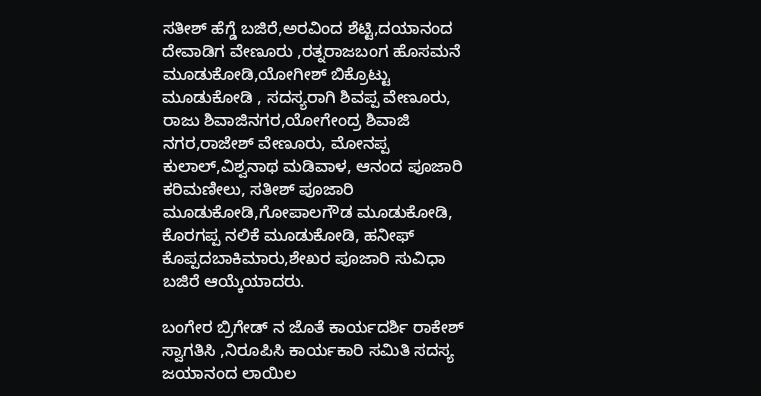ಸತೀಶ್ ಹೆಗ್ಡೆ ಬಜಿರೆ,ಅರವಿಂದ ಶೆಟ್ಟಿ,ದಯಾನಂದ ದೇವಾಡಿಗ ವೇಣೂರು ,ರತ್ನರಾಜಬಂಗ ಹೊಸಮನೆ ಮೂಡುಕೋಡಿ,ಯೋಗೀಶ್ ಬಿಕ್ರೊಟ್ಟು ಮೂಡುಕೋಡಿ , ಸದಸ್ಯರಾಗಿ ಶಿವಪ್ಪ ವೇಣೂರು, ರಾಜು ಶಿವಾಜಿನಗರ,ಯೋಗೇಂದ್ರ ಶಿವಾಜಿ ನಗರ,ರಾಜೇಶ್ ವೇಣೂರು, ಮೋನಪ್ಪ ಕುಲಾಲ್,ವಿಶ್ವನಾಥ ಮಡಿವಾಳ, ಆನಂದ ಪೂಜಾರಿ ಕರಿಮಣೀಲು, ಸತೀಶ್ ಪೂಜಾರಿ ಮೂಡುಕೋಡಿ,ಗೋಪಾಲಗೌಡ ಮೂಡುಕೋಡಿ, ಕೊರಗಪ್ಪ ನಲಿಕೆ ಮೂಡುಕೋಡಿ, ಹನೀಫ್ ಕೊಪ್ಪದಬಾಕಿಮಾರು,ಶೇಖರ ಪೂಜಾರಿ ಸುವಿಧಾ ಬಜಿರೆ ಆಯ್ಕೆಯಾದರು.

ಬಂಗೇರ ಬ್ರಿಗೇಡ್ ನ ಜೊತೆ ಕಾರ್ಯದರ್ಶಿ ರಾಕೇಶ್ ಸ್ವಾಗತಿಸಿ ,ನಿರೂಪಿಸಿ ಕಾರ್ಯಕಾರಿ ಸಮಿತಿ ಸದಸ್ಯ ಜಯಾನಂದ ಲಾಯಿಲ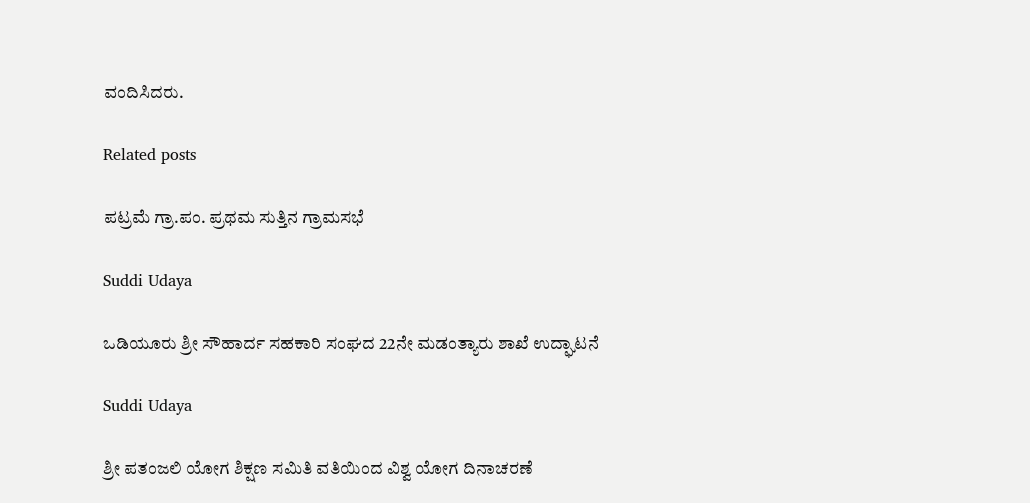ವಂದಿಸಿದರು.

Related posts

ಪಟ್ರಮೆ ಗ್ರಾ.ಪಂ. ಪ್ರಥಮ ಸುತ್ತಿನ ಗ್ರಾಮಸಭೆ

Suddi Udaya

ಒಡಿಯೂರು ಶ್ರೀ ಸೌಹಾರ್ದ ಸಹಕಾರಿ ಸಂಘದ 22ನೇ ಮಡಂತ್ಯಾರು ಶಾಖೆ ಉದ್ಘಾಟನೆ

Suddi Udaya

ಶ್ರೀ ಪತಂಜಲಿ ಯೋಗ ಶಿಕ್ಷಣ ಸಮಿತಿ ವತಿಯಿಂದ ವಿಶ್ವ ಯೋಗ ದಿನಾಚರಣೆ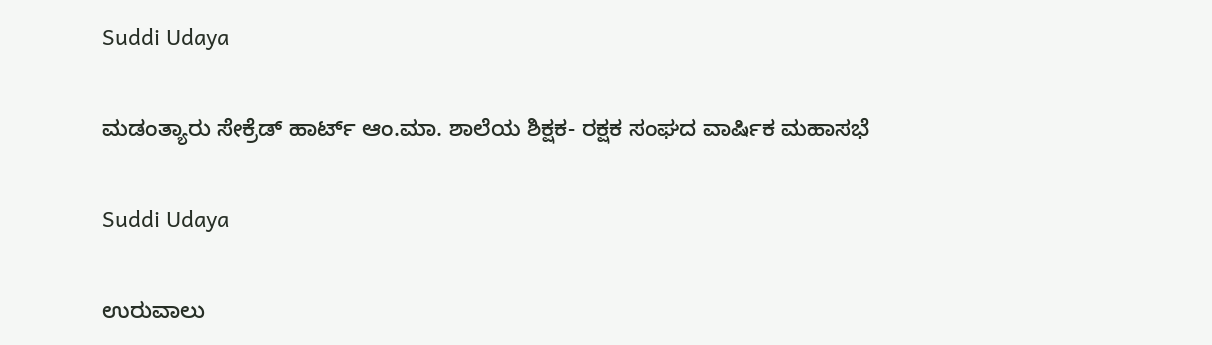Suddi Udaya

ಮಡಂತ್ಯಾರು ಸೇಕ್ರೆಡ್ ಹಾರ್ಟ್ ಆಂ.ಮಾ. ಶಾಲೆಯ ಶಿಕ್ಷಕ- ರಕ್ಷಕ ಸಂಘದ ವಾರ್ಷಿಕ ಮಹಾಸಭೆ

Suddi Udaya

ಉರುವಾಲು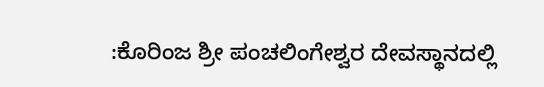:ಕೊರಿಂಜ ಶ್ರೀ ಪಂಚಲಿಂಗೇಶ್ವರ ದೇವಸ್ಥಾನದಲ್ಲಿ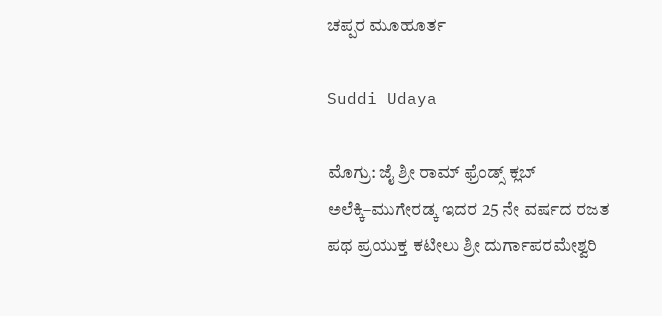ಚಪ್ಪರ ಮೂಹೂರ್ತ

Suddi Udaya

ಮೊಗ್ರು: ಜೈ ಶ್ರೀ ರಾಮ್ ಫ್ರೆಂಡ್ಸ್ ಕ್ಲಬ್ ಅಲೆಕ್ಕಿ–ಮುಗೇರಡ್ಕ ಇದರ 25 ನೇ ವರ್ಷದ ರಜತ ಪಥ ಪ್ರಯುಕ್ತ ಕಟೀಲು ಶ್ರೀ ದುರ್ಗಾಪರಮೇಶ್ವರಿ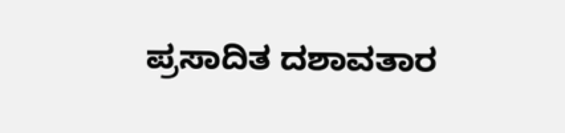ಪ್ರಸಾದಿತ ದಶಾವತಾರ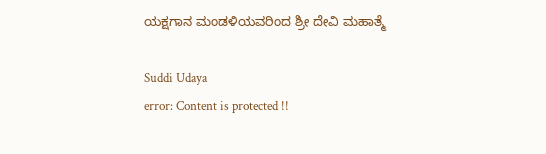ಯಕ್ಷಗಾನ ಮಂಡಳಿಯವರಿಂದ ಶ್ರೀ ದೇವಿ ಮಹಾತ್ಮೆ

Suddi Udaya
error: Content is protected !!